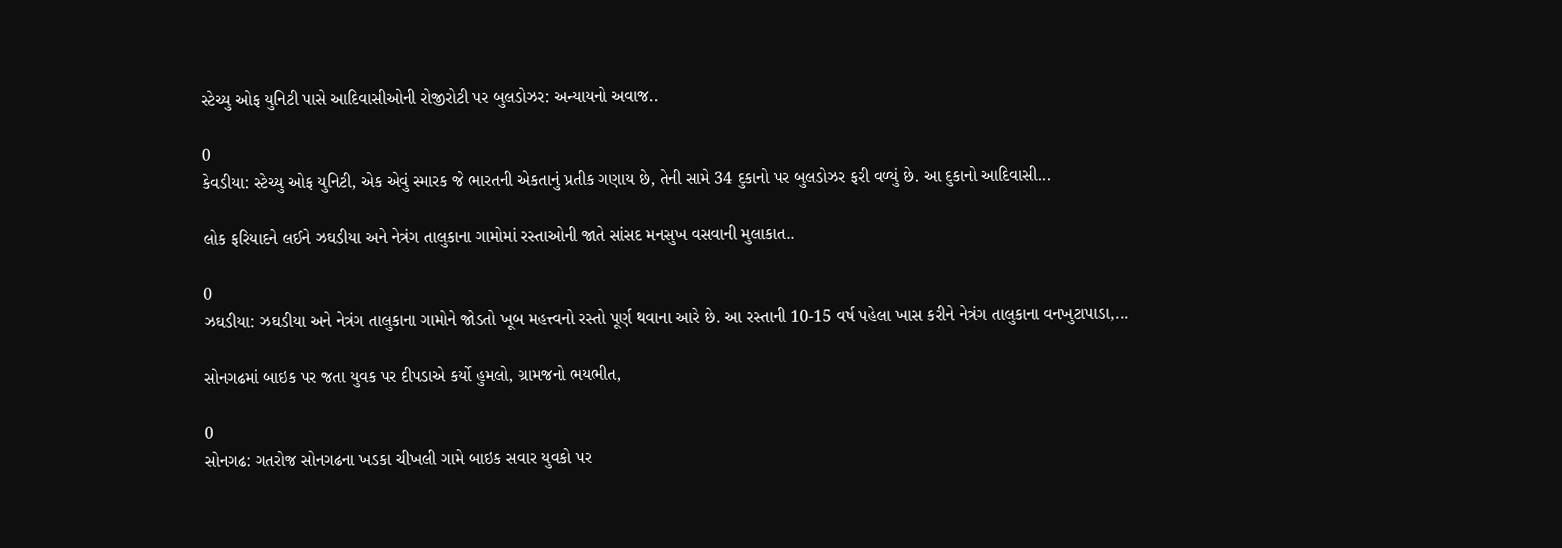સ્ટેચ્યુ ઓફ યુનિટી પાસે આદિવાસીઓની રોજીરોટી પર બુલડોઝર: અન્યાયનો અવાજ..

0
કેવડીયા: સ્ટેચ્યુ ઓફ યુનિટી, એક એવું સ્મારક જે ભારતની એકતાનું પ્રતીક ગણાય છે, તેની સામે 34 દુકાનો પર બુલડોઝર ફરી વળ્યું છે. આ દુકાનો આદિવાસી...

લોક ફરિયાદને લઈને ઝઘડીયા અને નેત્રંગ તાલુકાના ગામોમાં રસ્તાઓની જાતે સાંસદ મનસુખ વસવાની મુલાકાત..

0
ઝઘડીયા: ઝઘડીયા અને નેત્રંગ તાલુકાના ગામોને જોડતો ખૂબ મહત્ત્વનો રસ્તો પૂર્ણ થવાના આરે છે. આ રસ્તાની 10-15 વર્ષ પહેલા ખાસ કરીને નેત્રંગ તાલુકાના વનખુટાપાડા,...

સોનગઢમાં બાઇક પર જતા યુવક પર દીપડાએ કર્યો હુમલો, ગ્રામજનો ભયભીત,

0
સોનગઢ: ગતરોજ સોનગઢના ખડકા ચીખલી ગામે બાઇક સવાર યુવકો પર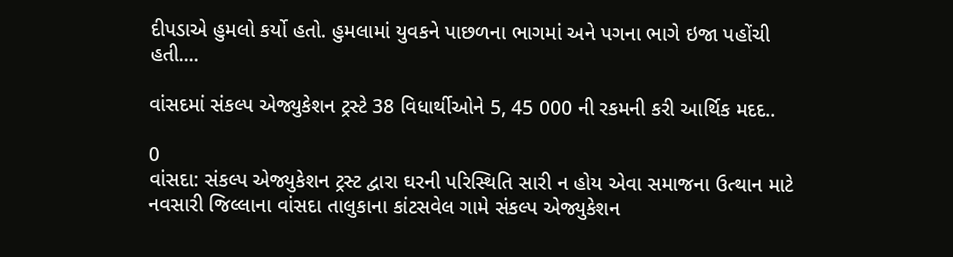દીપડાએ હુમલો કર્યો હતો. હુમલામાં યુવકને પાછળના ભાગમાં અને પગના ભાગે ઇજા પહોંચી હતી....

વાંસદમાં સંકલ્પ એજ્યુકેશન ટ્રસ્ટે 38 વિધાર્થીઓને 5, 45 000 ની રકમની કરી આર્થિક મદદ..

0
વાંસદા: સંકલ્પ એજ્યુકેશન ટ્રસ્ટ દ્વારા ઘરની પરિસ્થિતિ સારી ન હોય એવા સમાજના ઉત્થાન માટે નવસારી જિલ્લાના વાંસદા તાલુકાના કાંટસવેલ ગામે સંકલ્પ એજ્યુકેશન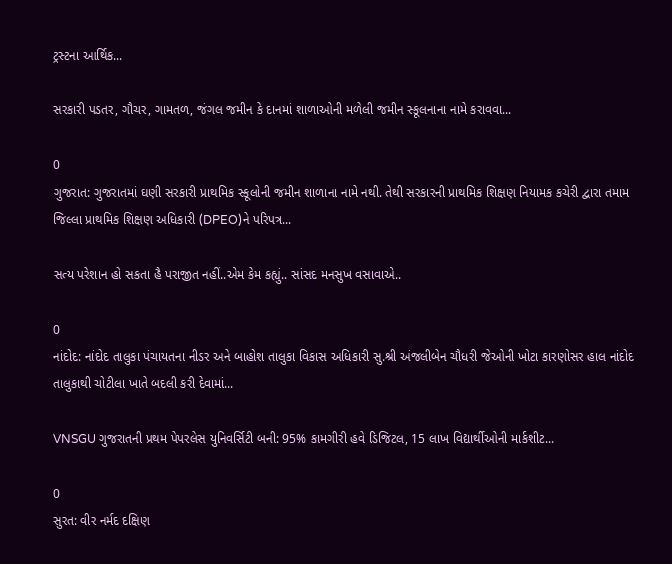ટ્રસ્ટના આર્થિક...

સરકારી પડતર, ગૌચર, ગામતળ, જંગલ જમીન કે દાનમાં શાળાઓની મળેલી જમીન સ્કૂલનાના નામે કરાવવા...

0
ગુજરાત: ગુજરાતમાં ઘણી સરકારી પ્રાથમિક સ્કૂલોની જમીન શાળાના નામે નથી. તેથી સરકારની પ્રાથમિક શિક્ષણ નિયામક કચેરી દ્વારા તમામ જિલ્લા પ્રાથમિક શિક્ષણ અધિકારી (DPEO)ને પરિપત્ર...

સત્ય પરેશાન હો સકતા હૈ પરાજીત નહીં..એમ કેમ કહ્યું.. સાંસદ મનસુખ વસાવાએ..

0
નાંદોદ: નાંદોદ તાલુકા પંચાયતના નીડર અને બાહોશ તાલુકા વિકાસ અધિકારી સુ.શ્રી અંજલીબેન ચૌધરી જેઓની ખોટા કારણોસર હાલ નાંદોદ તાલુકાથી ચોટીલા ખાતે બદલી કરી દેવામાં...

VNSGU ગુજરાતની પ્રથમ પેપરલેસ યુનિવર્સિટી બની: 95% કામગીરી હવે ડિજિટલ, 15 લાખ વિદ્યાર્થીઓની માર્કશીટ...

0
સુરત: વીર નર્મદ દક્ષિણ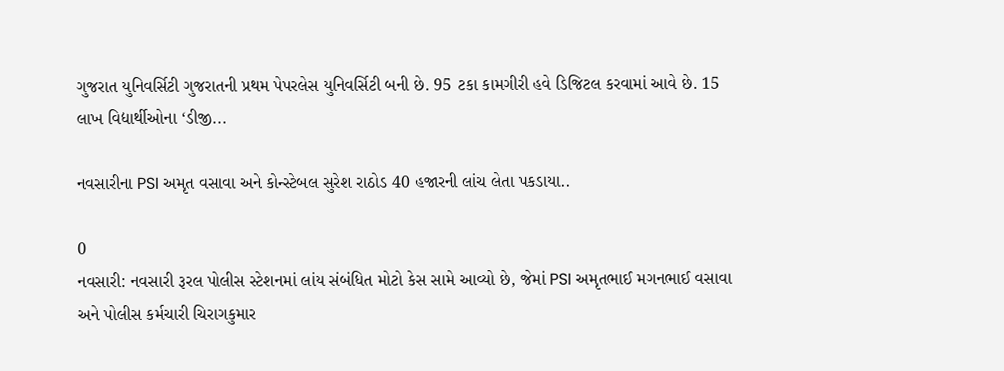ગુજરાત યુનિવર્સિટી ગુજરાતની પ્રથમ પેપરલેસ યુનિવર્સિટી બની છે. 95 ટકા કામગીરી હવે ડિજિટલ કરવામાં આવે છે. 15 લાખ વિદ્યાર્થીઓના ‘ડીજી...

નવસારીના PSI અમૃત વસાવા અને કોન્સ્ટેબલ સુરેશ રાઠોડ 40 હજારની લાંચ લેતા પકડાયા..

0
નવસારી: નવસારી રૂરલ પોલીસ સ્ટેશનમાં લાંય સંબંધિત મોટો કેસ સામે આવ્યો છે, જેમાં PSI અમૃતભાઈ મગનભાઈ વસાવા અને પોલીસ કર્મચારી ચિરાગકુમાર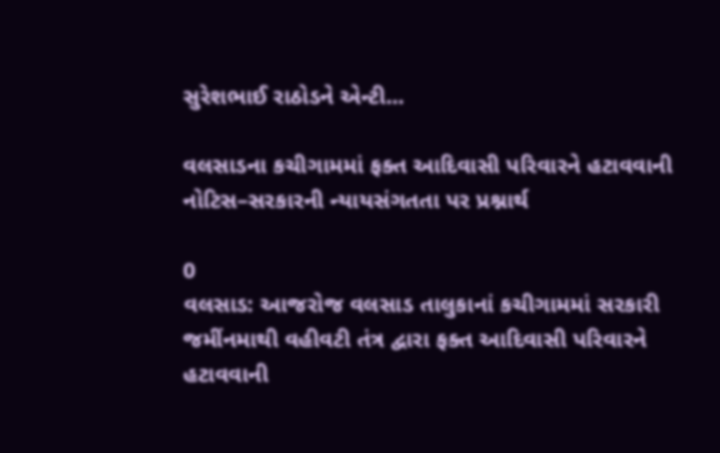સુરેશભાઈ રાઠોડને એન્ટી...

વલસાડના કચીગામમાં ફક્ત આદિવાસી પરિવારને હટાવવાની નોટિસ–સરકારની ન્યાયસંગતતા પર પ્રશ્નાર્થ

0
વલસાડ: આજરોજ વલસાડ તાલુકાનાં કચીગામમાં સરકારી જમીંનમાથી વહીવટી તંત્ર દ્વારા ફક્ત આદિવાસી પરિવારને હટાવવાની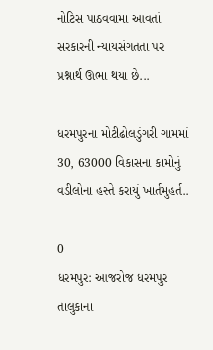નોટિસ પાઠવવામા આવતાં સરકારની ન્યાયસંગતતા પર પ્રશ્નાર્થ ઊભા થયા છે...

ધરમપુરના મોટીઢોલડુંગરી ગામમાં 30, 63000 વિકાસના કામોનું વડીલોના હસ્તે કરાયું ખાર્તમુહર્ત..

0
ધરમપુર: આજરોજ ધરમપુર તાલુકાના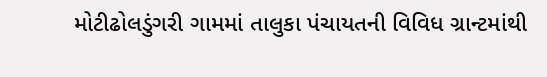મોટીઢોલડુંગરી ગામમાં તાલુકા પંચાયતની વિવિધ ગ્રાન્ટમાંથી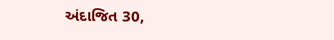અંદાજિત 30,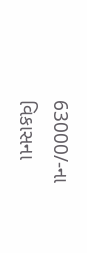63000/-ના વિકાસના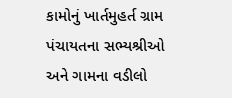કામોનું ખાર્તમુહર્ત ગ્રામ પંચાયતના સભ્યશ્રીઓ અને ગામના વડીલો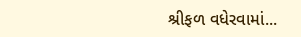શ્રીફળ વધેરવામાં...